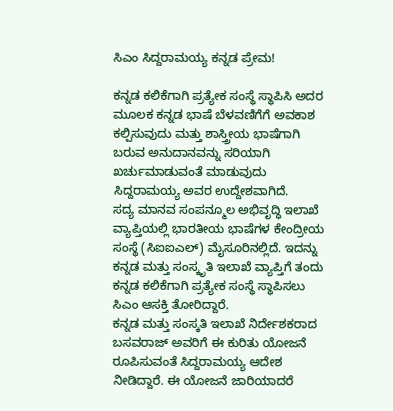ಸಿಎಂ ಸಿದ್ದರಾಮಯ್ಯ ಕನ್ನಡ ಪ್ರೇಮ!

ಕನ್ನಡ ಕಲಿಕೆಗಾಗಿ ಪ್ರತ್ಯೇಕ ಸಂಸ್ಥೆ ಸ್ಥಾಪಿಸಿ ಅದರ ಮೂಲಕ ಕನ್ನಡ ಭಾಷೆ ಬೆಳವಣಿಗೆಗೆ ಅವಕಾಶ ಕಲ್ಪಿಸುವುದು ಮತ್ತು ಶಾಸ್ತ್ರೀಯ ಭಾಷೆಗಾಗಿ ಬರುವ ಅನುದಾನವನ್ನು ಸರಿಯಾಗಿ ಖರ್ಚುಮಾಡುವಂತೆ ಮಾಡುವುದು ಸಿದ್ದರಾಮಯ್ಯ ಅವರ ಉದ್ದೇಶವಾಗಿದೆ.
ಸದ್ಯ ಮಾನವ ಸಂಪನ್ಮೂಲ ಅಭಿವೃದ್ಧಿ ಇಲಾಖೆ ವ್ಯಾಪ್ತಿಯಲ್ಲಿ ಭಾರತೀಯ ಭಾಷೆಗಳ ಕೇಂದ್ರೀಯ ಸಂಸ್ಥೆ (ಸಿಐಐಎಲ್) ಮೈಸೂರಿನಲ್ಲಿದೆ. ಇದನ್ನು ಕನ್ನಡ ಮತ್ತು ಸಂಸ್ಕೃತಿ ಇಲಾಖೆ ವ್ಯಾಪ್ತಿಗೆ ತಂದು ಕನ್ನಡ ಕಲಿಕೆಗಾಗಿ ಪ್ರತ್ಯೇಕ ಸಂಸ್ಥೆ ಸ್ಥಾಪಿಸಲು ಸಿಎಂ ಆಸಕ್ತಿ ತೋರಿದ್ದಾರೆ.
ಕನ್ನಡ ಮತ್ತು ಸಂಸ್ಕತಿ ಇಲಾಖೆ ನಿರ್ದೇಶಕರಾದ ಬಸವರಾಜ್ ಅವರಿಗೆ ಈ ಕುರಿತು ಯೋಜನೆ ರೂಪಿಸುವಂತೆ ಸಿದ್ದರಾಮಯ್ಯ ಆದೇಶ ನೀಡಿದ್ದಾರೆ. ಈ ಯೋಜನೆ ಜಾರಿಯಾದರೆ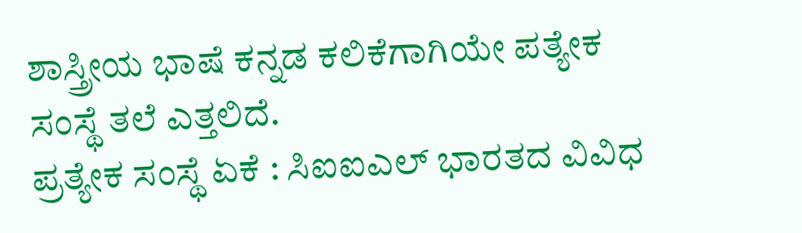ಶಾಸ್ತ್ರೀಯ ಭಾಷೆ ಕನ್ನಡ ಕಲಿಕೆಗಾಗಿಯೇ ಪತ್ಯೇಕ ಸಂಸ್ಥೆ ತಲೆ ಎತ್ತಲಿದೆ.
ಪ್ರತ್ಯೇಕ ಸಂಸ್ಥೆ ಏಕೆ : ಸಿಐಐಎಲ್ ಭಾರತದ ವಿವಿಧ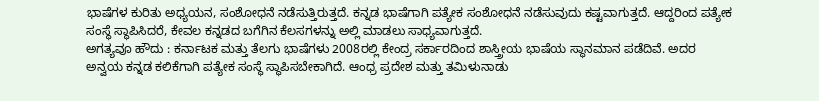ಭಾಷೆಗಳ ಕುರಿತು ಅಧ್ಯಯನ, ಸಂಶೋಧನೆ ನಡೆಸುತ್ತಿರುತ್ತದೆ. ಕನ್ನಡ ಭಾಷೆಗಾಗಿ ಪತ್ಯೇಕ ಸಂಶೋಧನೆ ನಡೆಸುವುದು ಕಷ್ಟವಾಗುತ್ತದೆ. ಆದ್ದರಿಂದ ಪತ್ಯೇಕ ಸಂಸ್ಥೆ ಸ್ಥಾಪಿಸಿದರೆ, ಕೇವಲ ಕನ್ನಡದ ಬಗೆಗಿನ ಕೆಲಸಗಳನ್ನು ಅಲ್ಲಿ ಮಾಡಲು ಸಾಧ್ಯವಾಗುತ್ತದೆ.
ಅಗತ್ಯವೂ ಹೌದು : ಕರ್ನಾಟಕ ಮತ್ತು ತೆಲಗು ಭಾಷೆಗಳು 2008ರಲ್ಲಿ ಕೇಂದ್ರ ಸರ್ಕಾರದಿಂದ ಶಾಸ್ತ್ರೀಯ ಭಾಷೆಯ ಸ್ಥಾನಮಾನ ಪಡೆದಿವೆ. ಅದರ ಅನ್ವಯ ಕನ್ನಡ ಕಲಿಕೆಗಾಗಿ ಪತ್ಯೇಕ ಸಂಸ್ಥೆ ಸ್ಥಾಪಿಸಬೇಕಾಗಿದೆ. ಆಂಧ್ರ ಪ್ರದೇಶ ಮತ್ತು ತಮಿಳುನಾಡು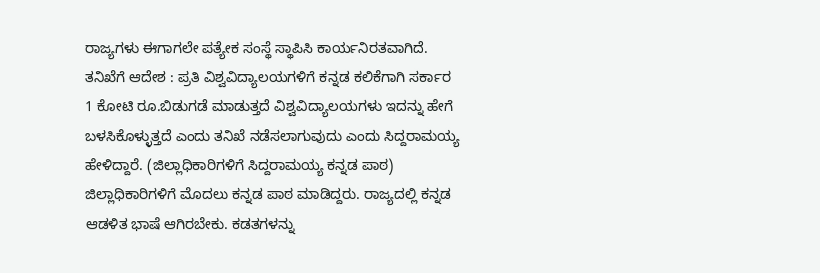ರಾಜ್ಯಗಳು ಈಗಾಗಲೇ ಪತ್ಯೇಕ ಸಂಸ್ಥೆ ಸ್ಥಾಪಿಸಿ ಕಾರ್ಯನಿರತವಾಗಿದೆ.
ತನಿಖೆಗೆ ಆದೇಶ : ಪ್ರತಿ ವಿಶ್ವವಿದ್ಯಾಲಯಗಳಿಗೆ ಕನ್ನಡ ಕಲಿಕೆಗಾಗಿ ಸರ್ಕಾರ 1 ಕೋಟಿ ರೂ.ಬಿಡುಗಡೆ ಮಾಡುತ್ತದೆ ವಿಶ್ವವಿದ್ಯಾಲಯಗಳು ಇದನ್ನು ಹೇಗೆ ಬಳಸಿಕೊಳ್ಳುತ್ತದೆ ಎಂದು ತನಿಖೆ ನಡೆಸಲಾಗುವುದು ಎಂದು ಸಿದ್ದರಾಮಯ್ಯ ಹೇಳಿದ್ದಾರೆ. (ಜಿಲ್ಲಾಧಿಕಾರಿಗಳಿಗೆ ಸಿದ್ದರಾಮಯ್ಯ ಕನ್ನಡ ಪಾಠ)
ಜಿಲ್ಲಾಧಿಕಾರಿಗಳಿಗೆ ಮೊದಲು ಕನ್ನಡ ಪಾಠ ಮಾಡಿದ್ದರು. ರಾಜ್ಯದಲ್ಲಿ ಕನ್ನಡ ಆಡಳಿತ ಭಾಷೆ ಆಗಿರಬೇಕು. ಕಡತಗಳನ್ನು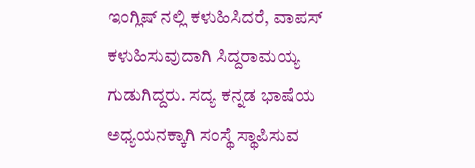ಇಂಗ್ಲಿಷ್ ನಲ್ಲಿ ಕಳುಹಿಸಿದರೆ, ವಾಪಸ್ ಕಳುಹಿಸುವುದಾಗಿ ಸಿದ್ದರಾಮಯ್ಯ ಗುಡುಗಿದ್ದರು. ಸದ್ಯ ಕನ್ನಡ ಭಾಷೆಯ ಅಧ್ಯಯನಕ್ಕಾಗಿ ಸಂಸ್ಥೆ ಸ್ಥಾಪಿಸುವ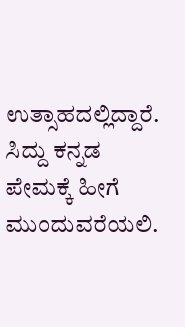ಉತ್ಸಾಹದಲ್ಲಿದ್ದಾರೆ. ಸಿದ್ದು ಕನ್ನಡ ಪೇಮಕ್ಕೆ ಹೀಗೆ ಮುಂದುವರೆಯಲಿ.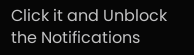Click it and Unblock the Notifications